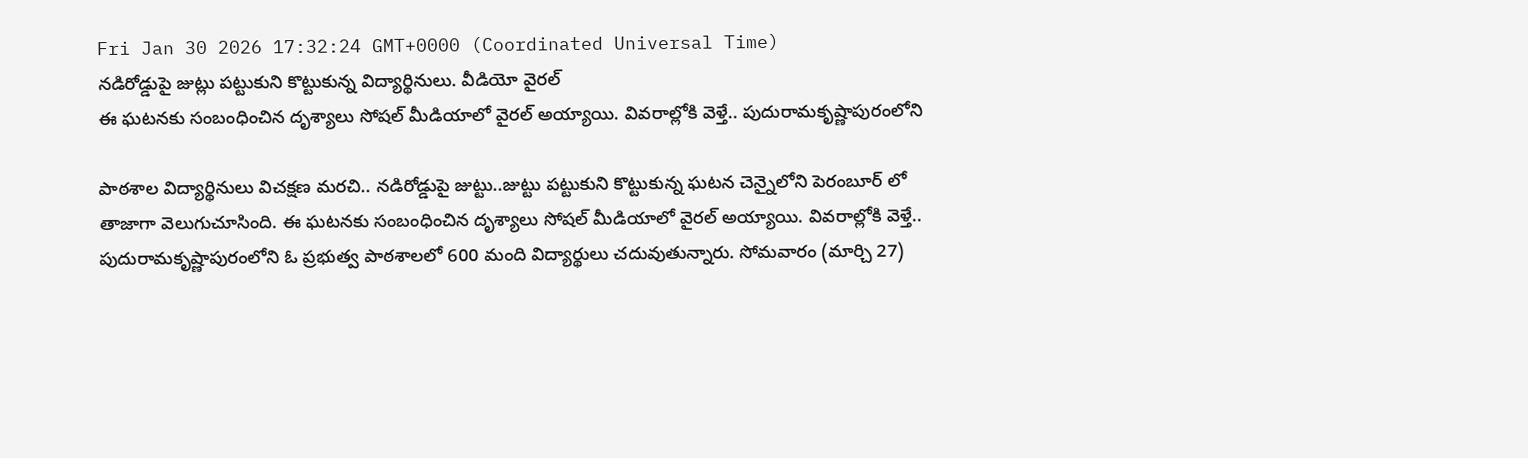Fri Jan 30 2026 17:32:24 GMT+0000 (Coordinated Universal Time)
నడిరోడ్డుపై జుట్లు పట్టుకుని కొట్టుకున్న విద్యార్థినులు. వీడియో వైరల్
ఈ ఘటనకు సంబంధించిన దృశ్యాలు సోషల్ మీడియాలో వైరల్ అయ్యాయి. వివరాల్లోకి వెళ్తే.. పుదురామకృష్ణాపురంలోని

పాఠశాల విద్యార్థినులు విచక్షణ మరచి.. నడిరోడ్డుపై జుట్టు..జుట్టు పట్టుకుని కొట్టుకున్న ఘటన చెన్నైలోని పెరంబూర్ లో తాజాగా వెలుగుచూసింది. ఈ ఘటనకు సంబంధించిన దృశ్యాలు సోషల్ మీడియాలో వైరల్ అయ్యాయి. వివరాల్లోకి వెళ్తే.. పుదురామకృష్ణాపురంలోని ఓ ప్రభుత్వ పాఠశాలలో 600 మంది విద్యార్థులు చదువుతున్నారు. సోమవారం (మార్చి 27)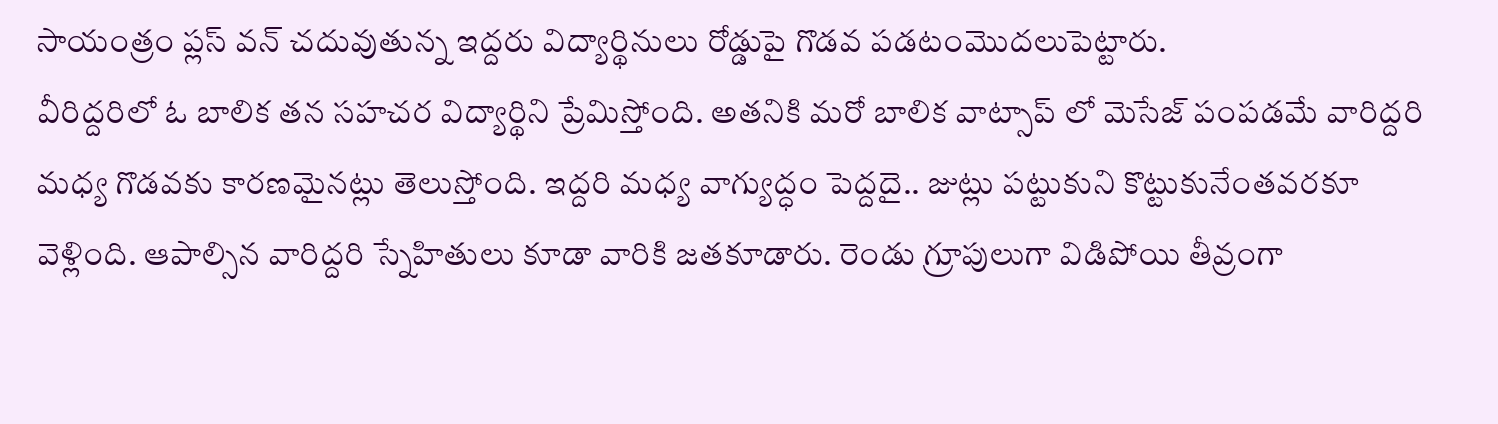సాయంత్రం ప్లస్ వన్ చదువుతున్న ఇద్దరు విద్యార్థినులు రోడ్డుపై గొడవ పడటంమొదలుపెట్టారు.
వీరిద్దరిలో ఓ బాలిక తన సహచర విద్యార్థిని ప్రేమిస్తోంది. అతనికి మరో బాలిక వాట్సాప్ లో మెసేజ్ పంపడమే వారిద్దరి మధ్య గొడవకు కారణమైనట్లు తెలుస్తోంది. ఇద్దరి మధ్య వాగ్యుద్ధం పెద్దదై.. జుట్లు పట్టుకుని కొట్టుకునేంతవరకూ వెళ్లింది. ఆపాల్సిన వారిద్దరి స్నేహితులు కూడా వారికి జతకూడారు. రెండు గ్రూపులుగా విడిపోయి తీవ్రంగా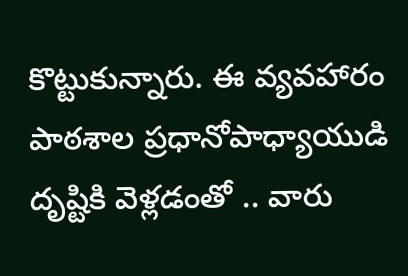కొట్టుకున్నారు. ఈ వ్యవహారం పాఠశాల ప్రధానోపాధ్యాయుడి దృష్టికి వెళ్లడంతో .. వారు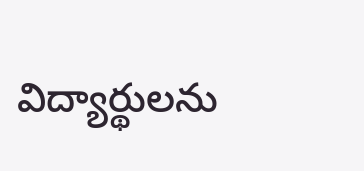విద్యార్థులను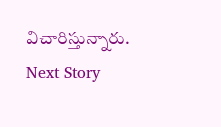విచారిస్తున్నారు.
Next Story